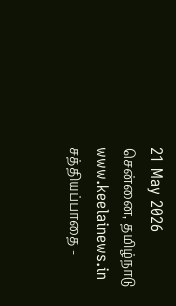21 May 2026 சென்னை, தமிழ்நாடு
www.keelainews.in
சத்தியப்பாதை -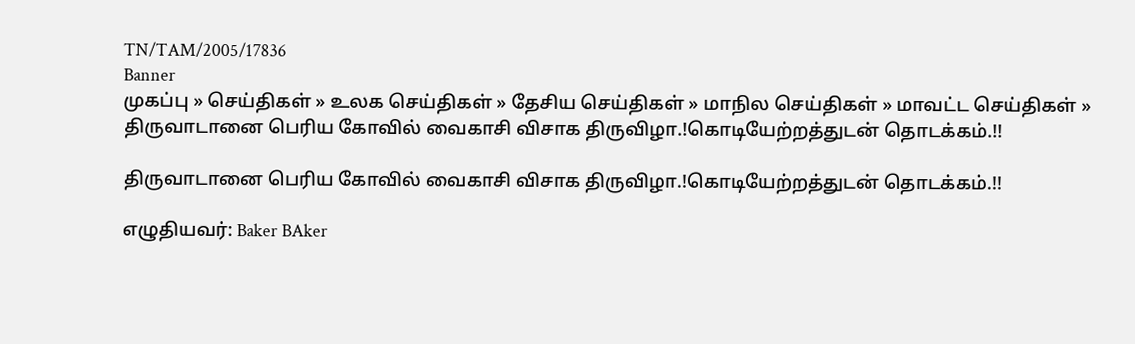TN/TAM/2005/17836
Banner
முகப்பு » செய்திகள் » உலக செய்திகள் » தேசிய செய்திகள் » மாநில செய்திகள் » மாவட்ட செய்திகள் » திருவாடானை பெரிய கோவில் வைகாசி விசாக திருவிழா.!கொடியேற்றத்துடன் தொடக்கம்.!!

திருவாடானை பெரிய கோவில் வைகாசி விசாக திருவிழா.!கொடியேற்றத்துடன் தொடக்கம்.!!

எழுதியவர்: Baker BAker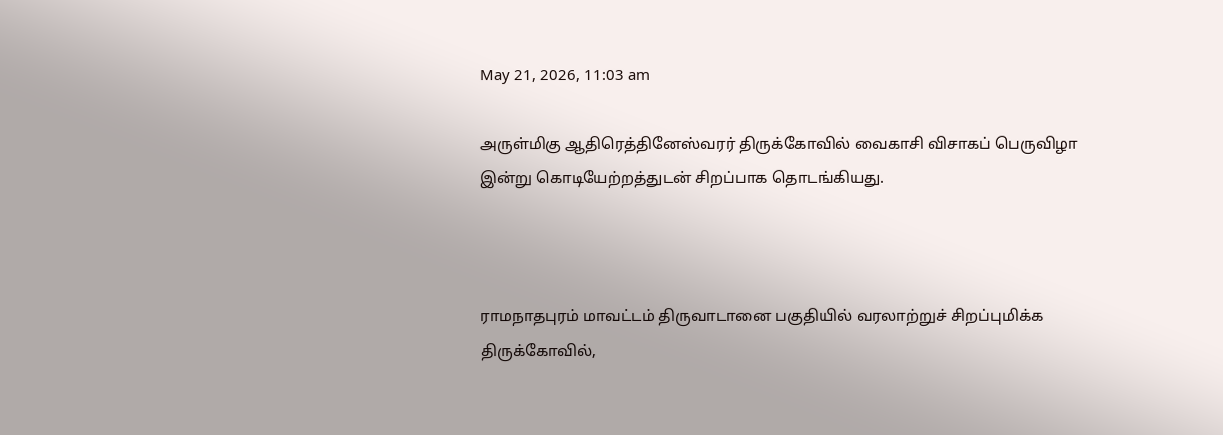May 21, 2026, 11:03 am

அருள்மிகு ஆதிரெத்தினேஸ்வரர் திருக்கோவில் வைகாசி விசாகப் பெருவிழா இன்று கொடியேற்றத்துடன் சிறப்பாக தொடங்கியது.



ராமநாதபுரம் மாவட்டம் திருவாடானை பகுதியில் வரலாற்றுச் சிறப்புமிக்க  திருக்கோவில்,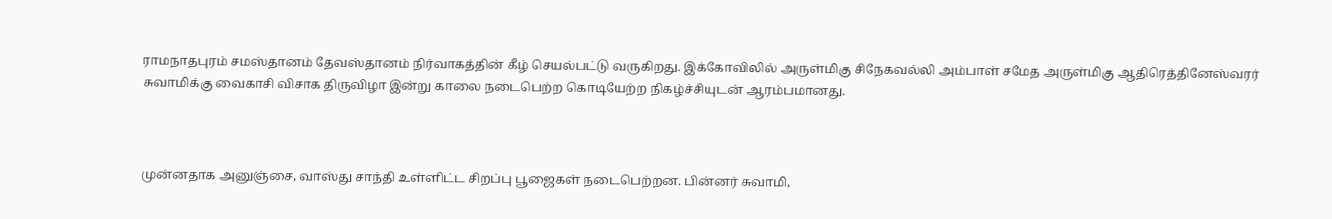ராமநாதபுரம் சமஸ்தானம் தேவஸ்தானம் நிர்வாகத்தின் கீழ் செயல்பட்டு வருகிறது. இக்கோவிலில் அருள்மிகு சிநேகவல்லி அம்பாள் சமேத அருள்மிகு ஆதிரெத்தினேஸ்வரர் சுவாமிக்கு வைகாசி விசாக திருவிழா இன்று காலை நடைபெற்ற கொடியேற்ற நிகழ்ச்சியுடன் ஆரம்பமானது.



முன்னதாக அனுஞ்சை, வாஸ்து சாந்தி உள்ளிட்ட சிறப்பு பூஜைகள் நடைபெற்றன. பின்னர் சுவாமி,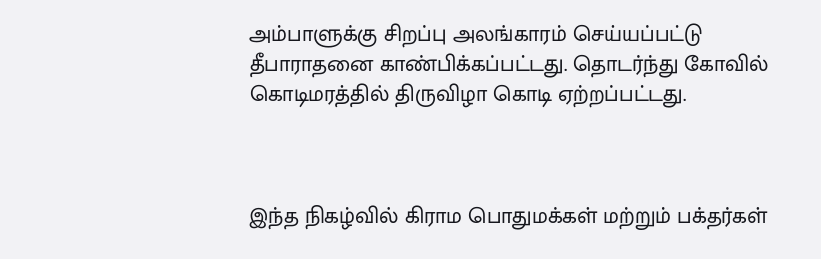அம்பாளுக்கு சிறப்பு அலங்காரம் செய்யப்பட்டு தீபாராதனை காண்பிக்கப்பட்டது. தொடர்ந்து கோவில் கொடிமரத்தில் திருவிழா கொடி ஏற்றப்பட்டது.



இந்த நிகழ்வில் கிராம பொதுமக்கள் மற்றும் பக்தர்கள்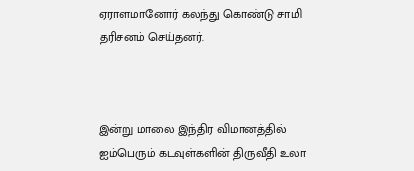ஏராளமானோர் கலந்து கொண்டு சாமி தரிசனம் செய்தனர்.



இன்று மாலை இந்திர விமானத்தில் ஐம்பெரும் கடவுள்களின் திருவீதி உலா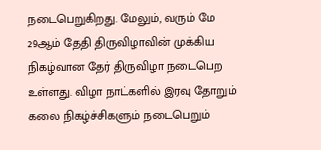நடைபெறுகிறது. மேலும், வரும் மே 29ஆம் தேதி திருவிழாவின் முக்கிய நிகழ்வான தேர் திருவிழா நடைபெற உள்ளது. விழா நாட்களில் இரவு தோறும் கலை நிகழ்ச்சிகளும் நடைபெறும்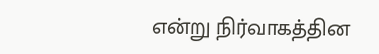என்று நிர்வாகத்தின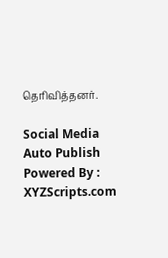தெரிவித்தனர்.

Social Media Auto Publish Powered By : XYZScripts.com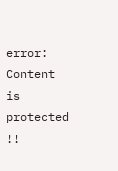error: Content is protected !!